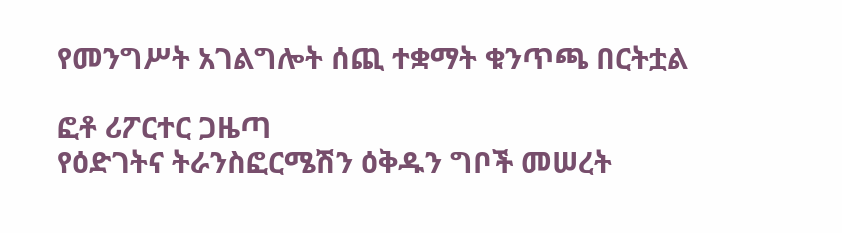የመንግሥት አገልግሎት ሰጪ ተቋማት ቁንጥጫ በርትቷል

ፎቶ ሪፖርተር ጋዜጣ
የዕድገትና ትራንስፎርሜሽን ዕቅዱን ግቦች መሠረት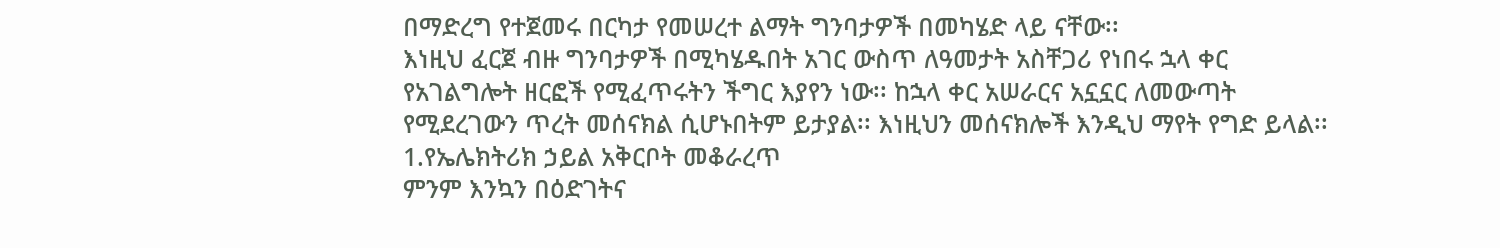በማድረግ የተጀመሩ በርካታ የመሠረተ ልማት ግንባታዎች በመካሄድ ላይ ናቸው፡፡
እነዚህ ፈርጀ ብዙ ግንባታዎች በሚካሄዱበት አገር ውስጥ ለዓመታት አስቸጋሪ የነበሩ ኋላ ቀር የአገልግሎት ዘርፎች የሚፈጥሩትን ችግር እያየን ነው፡፡ ከኋላ ቀር አሠራርና አኗኗር ለመውጣት የሚደረገውን ጥረት መሰናክል ሲሆኑበትም ይታያል፡፡ እነዚህን መሰናክሎች እንዲህ ማየት የግድ ይላል፡፡
1.የኤሌክትሪክ ኃይል አቅርቦት መቆራረጥ
ምንም እንኳን በዕድገትና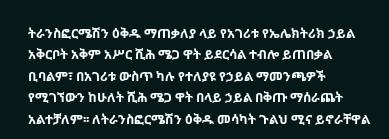ትራንስፎርሜሽን ዕቅዱ ማጠቃለያ ላይ የአገሪቱ የኤሌክትሪክ ኃይል አቅርቦት አቅም አሥር ሺሕ ሜጋ ዋት ይደርሳል ተብሎ ይጠበቃል ቢባልም፣ በአገሪቱ ውስጥ ካሉ የተለያዩ የኃይል ማመንጫዎች የሚገኘውን ከሁለት ሺሕ ሜጋ ዋት በላይ ኃይል በቅጡ ማሰራጨት አልተቻለም፡፡ ለትራንስፎርሜሽን ዕቅዱ መሳካት ጉልህ ሚና ይኖራቸዋል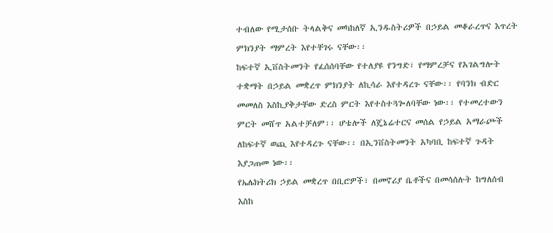ተብለው የሚታሰቡ ትላልቅና መካከለኛ ኢንዱስትሪዎች በኃይል መቆራረጥና እጥረት ምክንያት ማምረት እየተቸገሩ ናቸው፡፡
ከፍተኛ ኢቨስትመንት የፈሰሰባቸው የተለያዩ የንግድ፣ የማምረቻና የአገልግሎት ተቋማት በኃይል መቋረጥ ምክንያት ለኪሳራ እየተዳረጉ ናቸው፡፡ የባንክ ብድር መመለስ እስኪያቅታቸው ድረስ ምርት እየተስተጓጐለባቸው ነው፡፡ የተመረተውን ምርት መሸጥ አልተቻለም፡፡ ሆቴሎች ለጄኔሬተርና መሰል የኃይል አማራጮች ለከፍተኛ ወጪ እየተዳረጉ ናቸው፡፡ በኢንቨስትመንት አካባቢ ከፍተኛ ጉዳት እያጋጠመ ነው፡፡
የኤሌክትሪክ ኃይል መቋረጥ በቢሮዎች፣ በመኖሪያ ቤቶችና በመሳሰሉት ከግለሰብ እስከ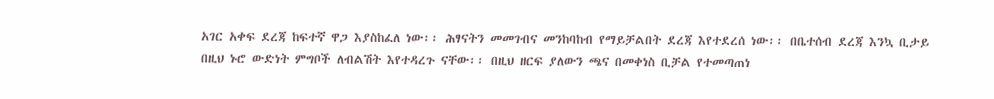አገር አቀፍ ደረጃ ከፍተኛ ዋጋ እያስከፈለ ነው፡፡ ሕፃናትን መመገብና መንከባከብ የማይቻልበት ደረጃ እየተደረሰ ነው፡፡ በቤተሰብ ደረጃ እንኳ ቢታይ በዚህ ኑሮ ውድነት ምግቦች ለብልሽት እየተዳረጉ ናቸው፡፡ በዚህ ዘርፍ ያለውን ጫና በመቀነስ ቢቻል የተመጣጠነ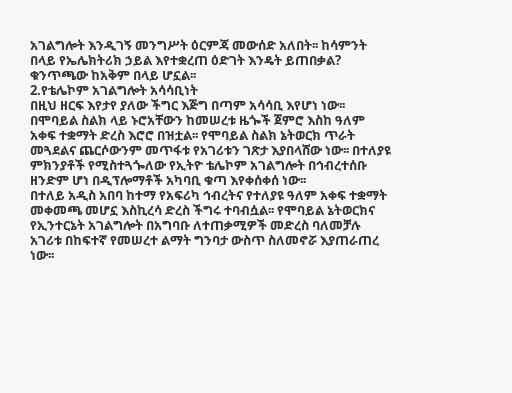አገልግሎት እንዲገኝ መንግሥት ዕርምጃ መውሰድ አለበት፡፡ ከሳምንት በላይ የኤሌክትሪክ ኃይል እየተቋረጠ ዕድገት እንዴት ይጠበቃል? ቁንጥጫው ከአቅም በላይ ሆኗል፡፡
2.የቴሌኮም አገልግሎት አሳሳቢነት
በዚህ ዘርፍ እየታየ ያለው ችግር እጅግ በጣም አሳሳቢ እየሆነ ነው፡፡ በሞባይል ስልክ ላይ ኑሮአቸውን ከመሠረቱ ዜጐች ጀምሮ እስከ ዓለም አቀፍ ተቋማት ድረስ እሮሮ በዝቷል፡፡ የሞባይል ስልክ ኔትወርክ ጥራት መጓደልና ጨርሶውንም መጥፋቱ የአገሪቱን ገጽታ እያበላሸው ነው፡፡ በተለያዩ ምክንያቶች የሚስተጓጐለው የኢትዮ ቴሌኮም አገልግሎት በኅብረተሰቡ ዘንድም ሆነ በዲፕሎማቶች አካባቢ ቁጣ እየቀሰቀሰ ነው፡፡
በተለይ አዲስ አበባ ከተማ የአፍሪካ ኅብረትና የተለያዩ ዓለም አቀፍ ተቋማት መቀመጫ መሆኗ እስኪረሳ ድረስ ችግሩ ተባብሷል፡፡ የሞባይል ኔትወርክና የኢንተርኔት አገልግሎት በአግባቡ ለተጠቃሚዎች መድረስ ባለመቻሉ አገሪቱ በከፍተኛ የመሠረተ ልማት ግንባታ ውስጥ ስለመኖሯ እያጠራጠረ ነው፡፡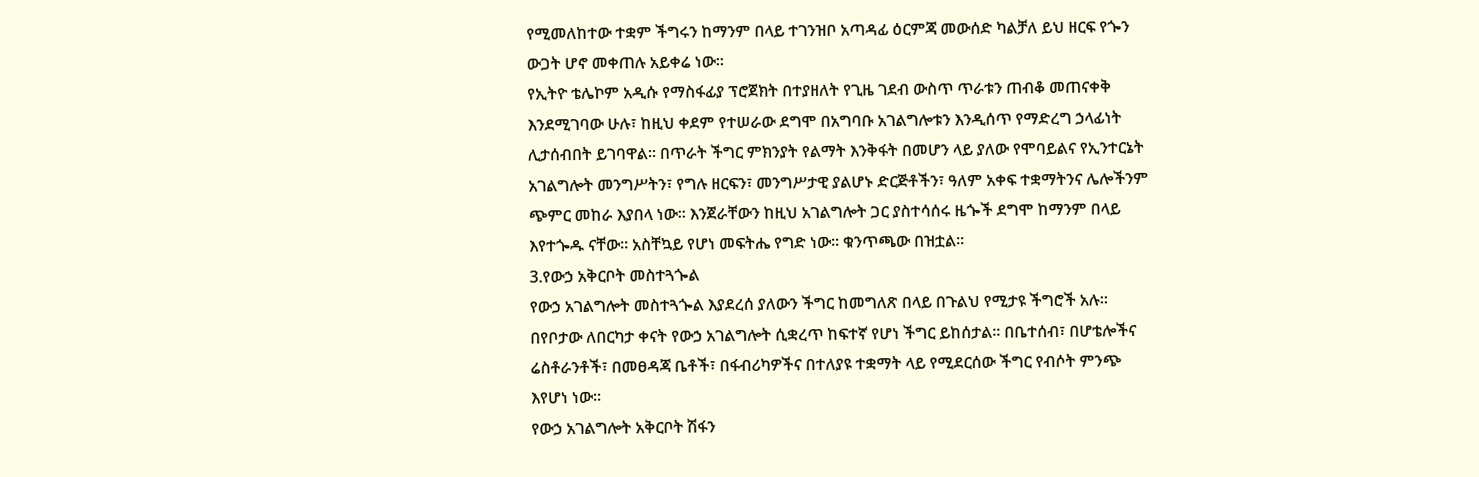የሚመለከተው ተቋም ችግሩን ከማንም በላይ ተገንዝቦ አጣዳፊ ዕርምጃ መውሰድ ካልቻለ ይህ ዘርፍ የጐን ውጋት ሆኖ መቀጠሉ አይቀሬ ነው፡፡
የኢትዮ ቴሌኮም አዲሱ የማስፋፊያ ፕሮጀክት በተያዘለት የጊዜ ገደብ ውስጥ ጥራቱን ጠብቆ መጠናቀቅ እንደሚገባው ሁሉ፣ ከዚህ ቀደም የተሠራው ደግሞ በአግባቡ አገልግሎቱን እንዲሰጥ የማድረግ ኃላፊነት ሊታሰብበት ይገባዋል፡፡ በጥራት ችግር ምክንያት የልማት እንቅፋት በመሆን ላይ ያለው የሞባይልና የኢንተርኔት አገልግሎት መንግሥትን፣ የግሉ ዘርፍን፣ መንግሥታዊ ያልሆኑ ድርጅቶችን፣ ዓለም አቀፍ ተቋማትንና ሌሎችንም ጭምር መከራ እያበላ ነው፡፡ እንጀራቸውን ከዚህ አገልግሎት ጋር ያስተሳሰሩ ዜጐች ደግሞ ከማንም በላይ እየተጐዱ ናቸው፡፡ አስቸኳይ የሆነ መፍትሔ የግድ ነው፡፡ ቁንጥጫው በዝቷል፡፡
3.የውኃ አቅርቦት መስተጓጐል
የውኃ አገልግሎት መስተጓጐል እያደረሰ ያለውን ችግር ከመግለጽ በላይ በጉልህ የሚታዩ ችግሮች አሉ፡፡ በየቦታው ለበርካታ ቀናት የውኃ አገልግሎት ሲቋረጥ ከፍተኛ የሆነ ችግር ይከሰታል፡፡ በቤተሰብ፣ በሆቴሎችና ሬስቶራንቶች፣ በመፀዳጃ ቤቶች፣ በፋብሪካዎችና በተለያዩ ተቋማት ላይ የሚደርሰው ችግር የብሶት ምንጭ እየሆነ ነው፡፡
የውኃ አገልግሎት አቅርቦት ሽፋን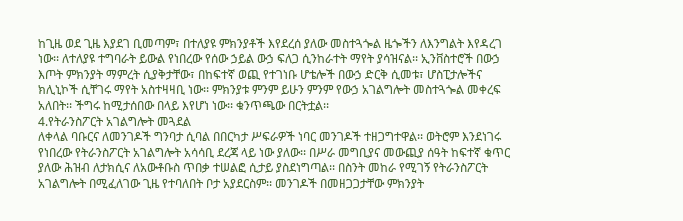ከጊዜ ወደ ጊዜ እያደገ ቢመጣም፣ በተለያዩ ምክንያቶች እየደረሰ ያለው መስተጓጐል ዜጐችን ለእንግልት እየዳረገ ነው፡፡ ለተለያዩ ተግባራት ይውል የነበረው የሰው ኃይል ውኃ ፍለጋ ሲንከራተት ማየት ያሳዝናል፡፡ ኢንቨስተሮች በውኃ እጦት ምክንያት ማምረት ሲያቅታቸው፣ በከፍተኛ ወጪ የተገነቡ ሆቴሎች በውኃ ድርቅ ሲመቱ፣ ሆስፒታሎችና ክሊኒኮች ሲቸገሩ ማየት አስተዛዛቢ ነው፡፡ ምክንያቱ ምንም ይሁን ምንም የውኃ አገልግሎት መስተጓጐል መቀረፍ አለበት፡፡ ችግሩ ከሚታሰበው በላይ እየሆነ ነው፡፡ ቁንጥጫው በርትቷል፡፡
4.የትራንስፖርት አገልግሎት መጓደል
ለቀላል ባቡርና ለመንገዶች ግንባታ ሲባል በበርካታ ሥፍራዎች ነባር መንገዶች ተዘጋግተዋል፡፡ ወትሮም እንደነገሩ የነበረው የትራንስፖርት አገልግሎት አሳሳቢ ደረጃ ላይ ነው ያለው፡፡ በሥራ መግቢያና መውጪያ ሰዓት ከፍተኛ ቁጥር ያለው ሕዝብ ለታክሲና ለአውቶቡስ ጥበቃ ተሠልፎ ሲታይ ያስደነግጣል፡፡ በስንት መከራ የሚገኝ የትራንስፖርት አገልግሎት በሚፈለገው ጊዜ የተባለበት ቦታ አያደርስም፡፡ መንገዶች በመዘጋጋታቸው ምክንያት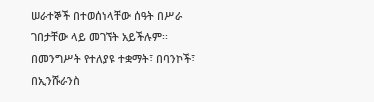ሠራተኞች በተወሰነላቸው ሰዓት በሥራ ገበታቸው ላይ መገኘት አይችሉም፡፡
በመንግሥት የተለያዩ ተቋማት፣ በባንኮች፣ በኢንሹራንስ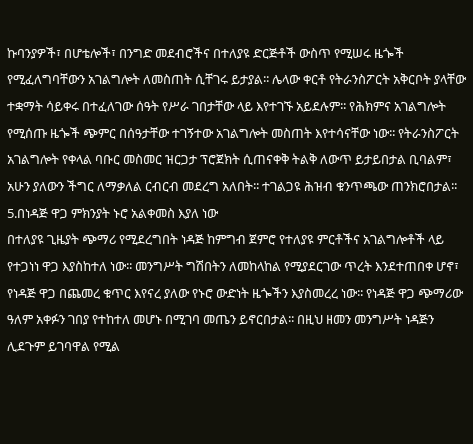ኩባንያዎች፣ በሆቴሎች፣ በንግድ መደብሮችና በተለያዩ ድርጅቶች ውስጥ የሚሠሩ ዜጐች የሚፈለግባቸውን አገልግሎት ለመስጠት ሲቸገሩ ይታያል፡፡ ሌላው ቀርቶ የትራንስፖርት አቅርቦት ያላቸው ተቋማት ሳይቀሩ በተፈለገው ሰዓት የሥራ ገበታቸው ላይ እየተገኙ አይደሉም፡፡ የሕክምና አገልግሎት የሚሰጡ ዜጐች ጭምር በሰዓታቸው ተገኝተው አገልግሎት መስጠት እየተሳናቸው ነው፡፡ የትራንስፖርት አገልግሎት የቀላል ባቡር መስመር ዝርጋታ ፕሮጀክት ሲጠናቀቅ ትልቅ ለውጥ ይታይበታል ቢባልም፣ አሁን ያለውን ችግር ለማቃለል ርብርብ መደረግ አለበት፡፡ ተገልጋዩ ሕዝብ ቁንጥጫው ጠንክሮበታል፡፡
5.በነዳጅ ዋጋ ምክንያት ኑሮ አልቀመስ እያለ ነው
በተለያዩ ጊዜያት ጭማሪ የሚደረግበት ነዳጅ ከምግብ ጀምሮ የተለያዩ ምርቶችና አገልግሎቶች ላይ የተጋነነ ዋጋ እያስከተለ ነው፡፡ መንግሥት ግሽበትን ለመከላከል የሚያደርገው ጥረት እንደተጠበቀ ሆኖ፣ የነዳጅ ዋጋ በጨመረ ቁጥር እየናረ ያለው የኑሮ ውድነት ዜጐችን እያስመረረ ነው፡፡ የነዳጅ ዋጋ ጭማሪው ዓለም አቀፉን ገበያ የተከተለ መሆኑ በሚገባ መጤን ይኖርበታል፡፡ በዚህ ዘመን መንግሥት ነዳጅን ሊደጉም ይገባዋል የሚል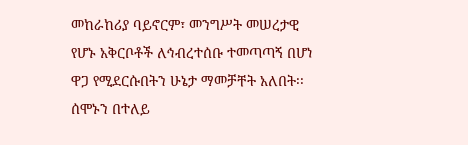መከራከሪያ ባይኖርም፣ መንግሥት መሠረታዊ የሆኑ አቅርቦቶች ለኅብረተሰቡ ተመጣጣኝ በሆነ ዋጋ የሚደርሱበትን ሁኔታ ማመቻቸት አለበት፡፡ ሰሞኑን በተለይ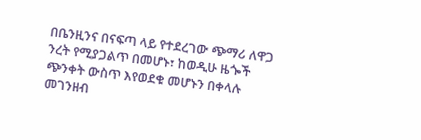በቤንዚንና በናፍጣ ላይ የተደረገው ጭማሪ ለዋጋ ንረት የሚያጋልጥ በመሆኑ፣ ከወዲሁ ዜጐች ጭንቀት ውስጥ እየወደቁ መሆኑን በቀላሉ መገንዘብ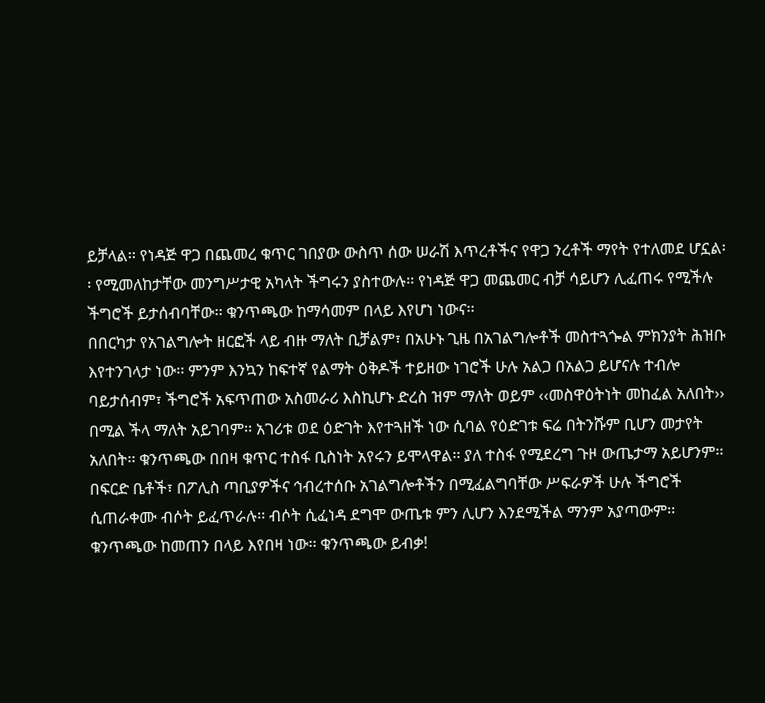ይቻላል፡፡ የነዳጅ ዋጋ በጨመረ ቁጥር ገበያው ውስጥ ሰው ሠራሽ እጥረቶችና የዋጋ ንረቶች ማየት የተለመደ ሆኗል፡፡ የሚመለከታቸው መንግሥታዊ አካላት ችግሩን ያስተውሉ፡፡ የነዳጅ ዋጋ መጨመር ብቻ ሳይሆን ሊፈጠሩ የሚችሉ ችግሮች ይታሰብባቸው፡፡ ቁንጥጫው ከማሳመም በላይ እየሆነ ነውና፡፡
በበርካታ የአገልግሎት ዘርፎች ላይ ብዙ ማለት ቢቻልም፣ በአሁኑ ጊዜ በአገልግሎቶች መስተጓጐል ምክንያት ሕዝቡ እየተንገላታ ነው፡፡ ምንም እንኳን ከፍተኛ የልማት ዕቅዶች ተይዘው ነገሮች ሁሉ አልጋ በአልጋ ይሆናሉ ተብሎ ባይታሰብም፣ ችግሮች አፍጥጠው አስመራሪ እስኪሆኑ ድረስ ዝም ማለት ወይም ‹‹መስዋዕትነት መከፈል አለበት›› በሚል ችላ ማለት አይገባም፡፡ አገሪቱ ወደ ዕድገት እየተጓዘች ነው ሲባል የዕድገቱ ፍሬ በትንሹም ቢሆን መታየት አለበት፡፡ ቁንጥጫው በበዛ ቁጥር ተስፋ ቢስነት አየሩን ይሞላዋል፡፡ ያለ ተስፋ የሚደረግ ጉዞ ውጤታማ አይሆንም፡፡ በፍርድ ቤቶች፣ በፖሊስ ጣቢያዎችና ኅብረተሰቡ አገልግሎቶችን በሚፈልግባቸው ሥፍራዎች ሁሉ ችግሮች ሲጠራቀሙ ብሶት ይፈጥራሉ፡፡ ብሶት ሲፈነዳ ደግሞ ውጤቱ ምን ሊሆን እንደሚችል ማንም አያጣውም፡፡ ቁንጥጫው ከመጠን በላይ እየበዛ ነው፡፡ ቁንጥጫው ይብቃ!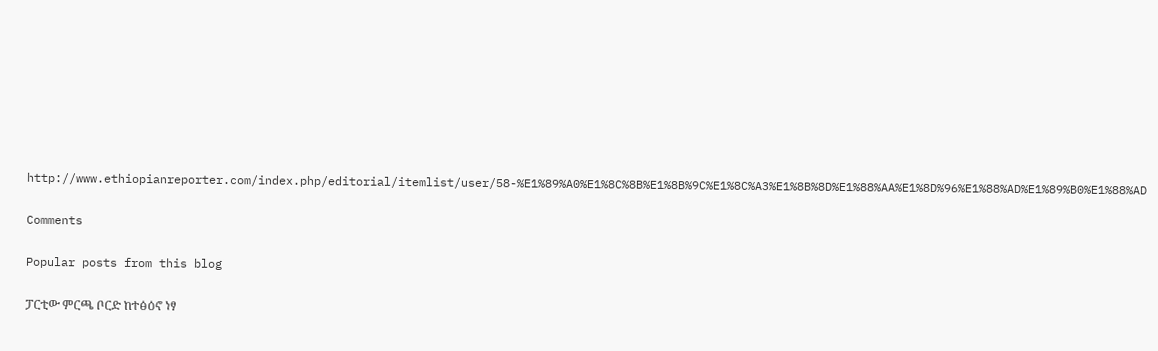http://www.ethiopianreporter.com/index.php/editorial/itemlist/user/58-%E1%89%A0%E1%8C%8B%E1%8B%9C%E1%8C%A3%E1%8B%8D%E1%88%AA%E1%8D%96%E1%88%AD%E1%89%B0%E1%88%AD

Comments

Popular posts from this blog

ፓርቲው ምርጫ ቦርድ ከተፅዕኖ ነፃ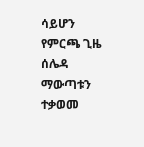ሳይሆን የምርጫ ጊዜ ሰሌዳ ማውጣቱን ተቃወመ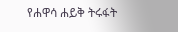የሐዋሳ ሐይቅ ትሩፋት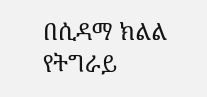በሲዳማ ክልል የትግራይ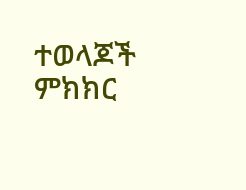ተወላጆች ምክክር